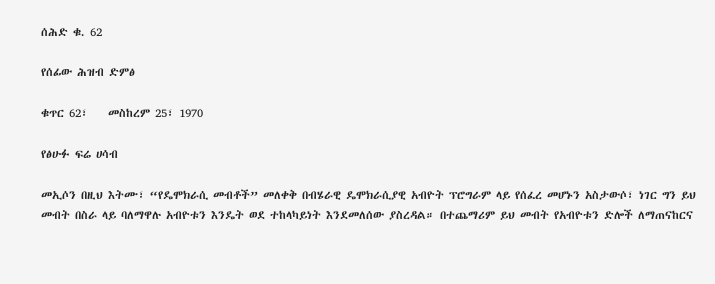ሰሕድ ቁ. 62

የሰፊው ሕዝብ ድምፅ

ቁጥር 62፣    መስከረም 25፣ 1970

የፅሁፉ ፍሬ ሀሳብ

መኢሶን በዚህ እትሙ፣ “የዴሞክራሲ መብቶች” መለቀቅ በብሄራዊ ዴሞክራሲያዊ አብዮት ፕሮግራም ላይ የሰፈረ መሆኑን አስታውሶ፣ ነገር ግን ይህ መብት በስራ ላይ ባለማዋሉ አብዮቱን እንዴት ወደ ተከላካይነት እንደመለሰው ያስረዳል። በተጨማሪም ይህ መብት የአብዮቱን ድሎች ለማጠናከርና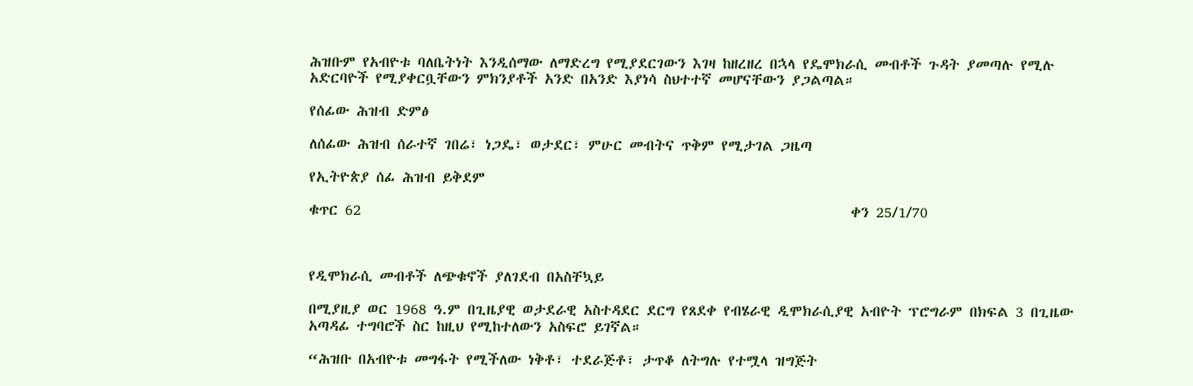ሕዝቡም የአብዮቱ ባለቤትነት እንዲሰማው ለማድረግ የሚያደርገውን እገዛ ከዘረዘረ በኋላ የዴሞክራሲ መብቶች ጉዳት ያመጣሉ የሚሉ አድርባዮች የሚያቀርቧቸውን ምክንያቶች አንድ በአንድ እያነሳ ስህተተኛ መሆናቸውን ያጋልጣል።

የሰፊው ሕዝብ ድምፅ

ለሰፊው ሕዝብ ሰራተኛ ገበሬ፣ ነጋዴ፣ ወታደር፣ ምሁር መብትና ጥቅም የሚታገል ጋዜጣ

የኢትዮጵያ ሰፊ ሕዝብ ይቅደም

ቁጥር 62                                                                      ቀን 25/1/70



የዲሞክራሲ መብቶች ለጭቁኖች ያለገደብ በአስቸኳይ

በሚያዚያ ወር 1968 ዓ.ም በጊዜያዊ ወታደራዊ አስተዳደር ደርግ የጸደቀ የብሄራዊ ዲሞክራሲያዊ አብዮት ፕሮግራም በክፍል 3 በጊዜው አጣዳፊ ተግባሮች ስር ከዚህ የሚከተለውን አስፍሮ ይገኛል።

“ሕዝቡ በአብዮቱ መግፋት የሚችለው ነቅቶ፣ ተደራጅቶ፣ ታጥቆ ለትግሉ የተሟላ ዝግጅት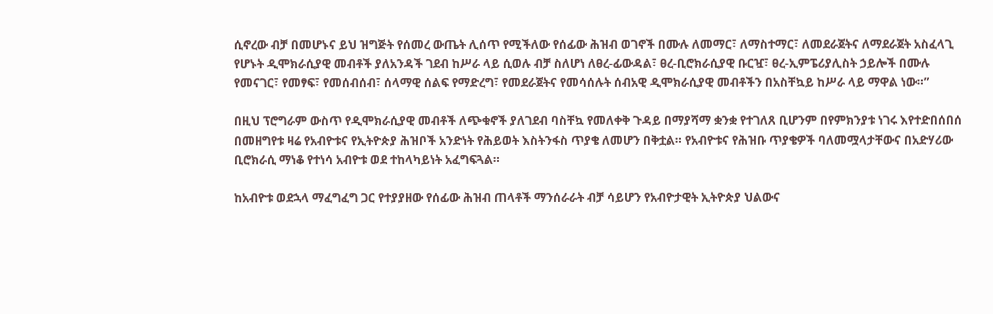ሲኖረው ብቻ በመሆኑና ይህ ዝግጅት የሰመረ ውጤት ሊሰጥ የሚችለው የሰፊው ሕዝብ ወገኖች በሙሉ ለመማር፣ ለማስተማር፣ ለመደራጀትና ለማደራጀት አስፈላጊ የሆኑት ዲሞክራሲያዊ መብቶች ያለአንዳች ገደብ ከሥራ ላይ ሲወሉ ብቻ ስለሆነ ለፀረ-ፊውዳል፣ ፀረ-ቢሮክራሲያዊ ቡርዧ፣ ፀረ-ኢምፔሪያሊስት ኃይሎች በሙሉ የመናገር፣ የመፃፍ፣ የመሰብሰብ፣ ሰላማዊ ሰልፍ የማድረግ፣ የመደራጀትና የመሳሰሉት ሰብአዊ ዲሞክራሲያዊ መብቶችን በአስቸኳይ ከሥራ ላይ ማዋል ነው።”

በዚህ ፕሮግራም ውስጥ የዲሞክራሲያዊ መብቶች ለጭቁኖች ያለገደብ ባስቸኳ የመለቀቅ ጉዳይ በማያሻማ ቋንቋ የተገለጸ ቢሆንም በየምክንያቱ ነገሩ እየተድበሰበሰ በመዘግየቱ ዛሬ የአብዮቱና የኢትዮጵያ ሕዝቦች አንድነት የሕይወት እስትንፋስ ጥያቄ ለመሆን በቅቷል። የአብዮቱና የሕዝቡ ጥያቄዎች ባለመሟላታቸውና በአድሃሪው ቢሮክራሲ ማነቆ የተነሳ አብዮቱ ወደ ተከላካይነት አፈግፍጓል።

ከአብዮቱ ወደኋላ ማፈግፈግ ጋር የተያያዘው የሰፊው ሕዝብ ጠላቶች ማንሰራራት ብቻ ሳይሆን የአብዮታዊት ኢትዮጵያ ህልውና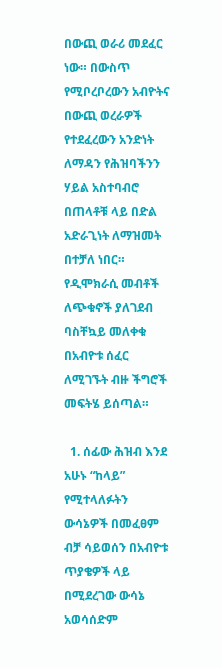በውጪ ወራሪ መደፈር ነው። በውስጥ የሚቦረቦረውን አብዮትና በውጪ ወረራዎች የተደፈረውን አንድነት ለማዳን የሕዝባችንን ሃይል አስተባብሮ በጠላቶቹ ላይ በድል አድራጊነት ለማዝመት በተቻለ ነበር። የዲሞክራሲ መብቶች ለጭቁኖች ያለገደብ ባስቸኳይ መለቀቁ በአብዮቱ ሰፈር ለሚገኙት ብዙ ችግሮች መፍትሄ ይሰጣል።

  1. ሰፊው ሕዝብ እንደ አሁኑ “ከላይ” የሚተላለፉትን ውሳኔዎች በመፈፀም ብቻ ሳይወሰን በአብዮቱ ጥያቄዎች ላይ በሚደረገው ውሳኔ አወሳሰድም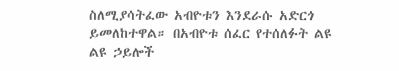ስለሚያሳትፈው አብዮቱን እንደራሱ አድርጎ ይመለከተዋል። በአብዮቱ ሰፈር የተሰለፉት ልዩ ልዩ ኃይሎች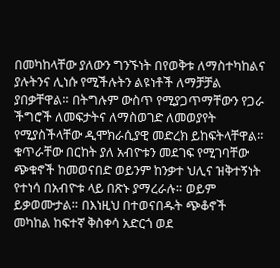በመካከላቸው ያለውን ግንኙነት በየወቅቱ ለማስተካከልና ያሉትንና ሊነሱ የሚችሉትን ልዩነቶች ለማቻቻል ያበቃቸዋል። በትግሉም ውስጥ የሚያጋጥማቸውን የጋራ ችግሮች ለመፍታትና ለማስወገድ ለመወያየት የሚያስችላቸው ዲሞክራሲያዊ መድረክ ይከፍትላቸዋል። ቁጥራቸው በርከት ያለ አብዮቱን መደገፍ የሚገባቸው ጭቁኖች ከመወናበድ ወይንም ከንቃተ ህሊና ዝቅተኝነት የተነሳ በአብዮቱ ላይ በጽኑ ያማረራሉ። ወይም ይቃወሙታል። በእነዚህ በተወናበዱት ጭቆኖች መካከል ከፍተኛ ቅስቀሳ አድርጎ ወደ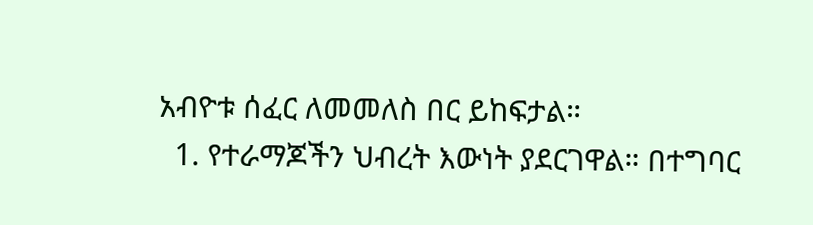አብዮቱ ሰፈር ለመመለስ በር ይከፍታል።
  1. የተራማጆችን ህብረት እውነት ያደርገዋል። በተግባር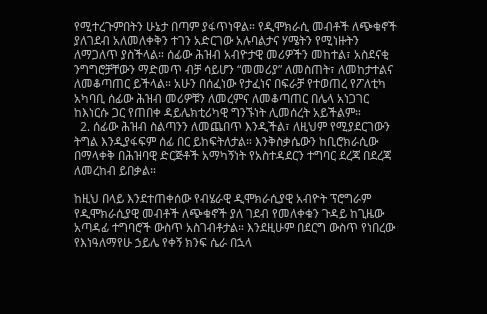የሚተረጉምበትን ሁኔታ በጣም ያፋጥነዋል። የዲሞክራሲ መብቶች ለጭቁኖች ያለገደብ አለመለቀቅን ተገን አድርገው አሉባልታና ሃሜትን የሚነዙትን ለማጋለጥ ያስችላል። ሰፊው ሕዝብ አብዮታዊ መሪዎችን መከተል፣ አስደናቂ ንግግሮቻቸውን ማድመጥ ብቻ ሳይሆን “መመሪያ” ለመስጠት፣ ለመከታተልና ለመቆጣጠር ይችላል። አሁን በሰፈነው የታፈነና በፍራቻ የተወጠረ የፖለቲካ አካባቢ ሰፊው ሕዝብ መሪዎቹን ለመረምና ለመቆጣጠር በሌላ አነጋገር ከእነርሱ ጋር የጠበቀ ዳይሌክቲሪካዊ ግንኙነት ሊመሰረት አይችልም።
  2. ሰፊው ሕዝብ ስልጣንን ለመጨበጥ እንዲችል፣ ለዚህም የሚያደርገውን ትግል እንዲያፋፍም ሰፊ በር ይከፍትለታል። እንቅስቃሴውን ከቢሮክራሲው በማላቀቅ በሕዝባዊ ድርጅቶች አማካኝነት የአስተዳደርን ተግባር ደረጃ በደረጃ ለመረከብ ይበቃል።

ከዚህ በላይ እንደተጠቀሰው የብሄራዊ ዲሞክራሲያዊ አብዮት ፕሮግራም የዲሞክራሲያዊ መብቶች ለጭቁኖች ያለ ገደብ የመለቀቁን ጉዳይ ከጊዜው አጣዳፊ ተግባሮች ውስጥ አስገብቶታል። እንደዚሁም በደርግ ውስጥ የነበረው የእነዓለማየሁ ኃይሌ የቀኝ ክንፍ ሴራ በኋላ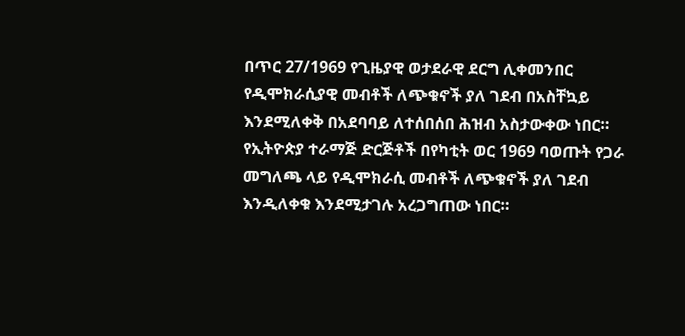በጥር 27/1969 የጊዜያዊ ወታደራዊ ደርግ ሊቀመንበር የዲሞክራሲያዊ መብቶች ለጭቁኖች ያለ ገደብ በአስቸኳይ እንደሚለቀቅ በአደባባይ ለተሰበሰበ ሕዝብ አስታውቀው ነበር። የኢትዮጵያ ተራማጅ ድርጅቶች በየካቲት ወር 1969 ባወጡት የጋራ መግለጫ ላይ የዲሞክራሲ መብቶች ለጭቁኖች ያለ ገደብ እንዲለቀቁ እንደሚታገሉ አረጋግጠው ነበር።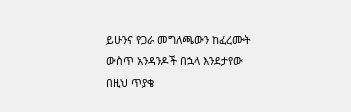ይሁንና የጋራ መግለጫውን ከፈረሙት ውስጥ አንዳንዶች በኋላ እንደታየው በዚህ ጥያቄ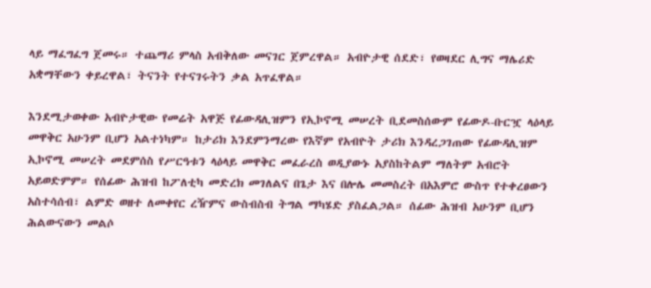ላይ ማፈግፈግ ጀመሩ። ተጨማሪ ምላስ አብቅለው መናገር ጀምረዋል። አብዮታዊ ሰደድ፣ የወዛደር ሊግና ማሌሪድ አቋማቸውን ቀይረዋል፣ ትናንት የተናገሩትን ቃል አጥፈዋል።

እንደሚታወቀው አብዮታዊው የመሬት አዋጅ የፊውዳሊዝምን የኢኮኖሚ መሠረት ቢደመስሰውም የፊውዶ-ቡርዧ ላዕላይ መዋቅር አሁንም ቢሆን አልተነካም። ከታሪክ እንደምንማረው የእኛም የአብዮት ታሪክ እንዳረጋገጠው የፊውዳሊዝም ኢኮኖሚ መሠረት መደምሰስ የሥርዓቱን ላዕላይ መዋቅር መፈራረስ ወዲያውኑ አያስከትልም ማለትም አብሮት አይወድምም። የሰፊው ሕዝብ ከፖለቲካ መድረክ መገለልና በጌታ እና በሎሌ መመስረት በአእምሮ ውስጥ የተቀረፀውን አስተሳሰብ፣ ልምድ ወዘተ ለመቀየር ረዥምና ውስብስብ ትግል ማካሄድ ያስፈልጋል። ሰፊው ሕዝብ አሁንም ቢሆን ሕልውናውን መልሶ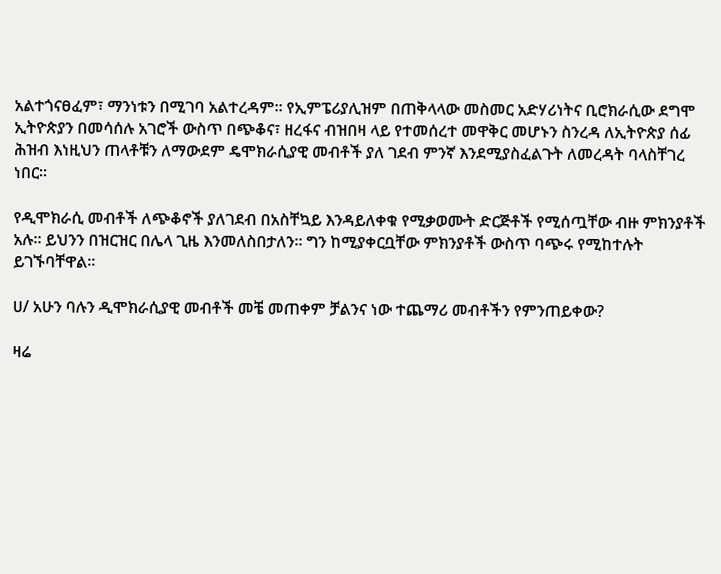አልተጎናፀፈም፣ ማንነቱን በሚገባ አልተረዳም። የኢምፔሪያሊዝም በጠቅላላው መስመር አድሃሪነትና ቢሮክራሲው ደግሞ ኢትዮጵያን በመሳሰሉ አገሮች ውስጥ በጭቆና፣ ዘረፋና ብዝበዛ ላይ የተመሰረተ መዋቅር መሆኑን ስንረዳ ለኢትዮጵያ ሰፊ ሕዝብ እነዚህን ጠላቶቹን ለማውደም ዴሞክራሲያዊ መብቶች ያለ ገደብ ምንኛ እንደሚያስፈልጉት ለመረዳት ባላስቸገረ ነበር።

የዲሞክራሲ መብቶች ለጭቆኖች ያለገደብ በአስቸኳይ እንዳይለቀቁ የሚቃወሙት ድርጅቶች የሚሰጧቸው ብዙ ምክንያቶች አሉ። ይህንን በዝርዝር በሌላ ጊዜ እንመለስበታለን። ግን ከሚያቀርቧቸው ምክንያቶች ውስጥ ባጭሩ የሚከተሉት ይገኙባቸዋል።

ሀ/ አሁን ባሉን ዲሞክራሲያዊ መብቶች መቼ መጠቀም ቻልንና ነው ተጨማሪ መብቶችን የምንጠይቀው?

ዛሬ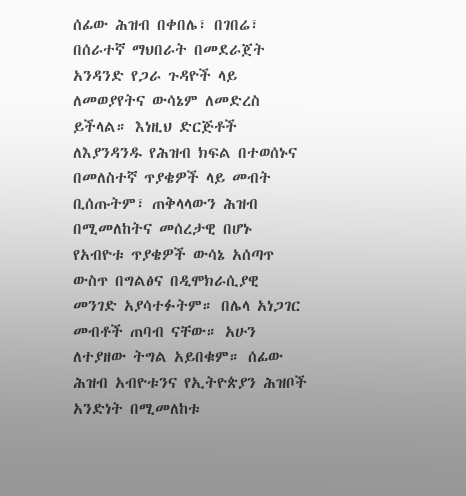ሰፊው ሕዝብ በቀበሌ፣ በገበሬ፣ በሰራተኛ ማህበራት በመደራጀት አንዳንድ የጋራ ጉዳዮች ላይ ለመወያየትና ውሳኔም ለመድረስ ይችላል። እነዚህ ድርጅቶች ለእያንዳንዱ የሕዝብ ክፍል በተወሰኑና በመለስተኛ ጥያቄዎች ላይ መብት ቢሰጡትም፣ ጠቅላላውን ሕዝብ በሚመለከትና መሰረታዊ በሆኑ የአብዮቱ ጥያቄዎች ውሳኔ አሰጣጥ ውስጥ በግልፅና በዲሞክራሲያዊ መንገድ አያሳተፉትም። በሌላ አነጋገር መብቶች ጠባብ ናቸው። አሁን ለተያዘው ትግል አይበቁም። ሰፊው ሕዝብ አብዮቱንና የኢትዮጵያን ሕዝቦች አንድነት በሚመለከቱ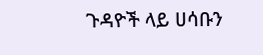ጉዳዮች ላይ ሀሳቡን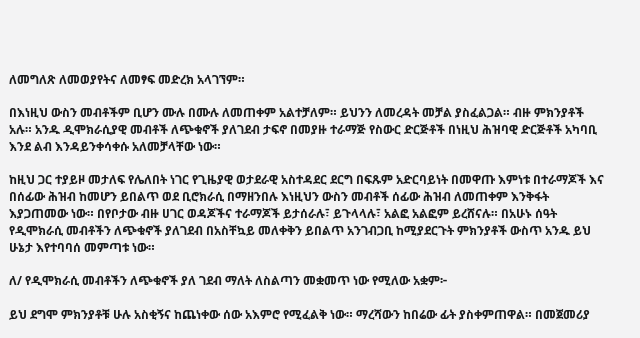ለመግለጽ ለመወያየትና ለመፃፍ መድረክ አላገኘም።

በእነዚህ ውስን መብቶችም ቢሆን ሙሉ በሙሉ ለመጠቀም አልተቻለም። ይህንን ለመረዳት መቻል ያስፈልጋል። ብዙ ምክንያቶች አሉ። አንዱ ዲሞክራሲያዊ መብቶች ለጭቁኖች ያለገደብ ታፍኖ በመያዙ ተራማጅ የስውር ድርጅቶች በነዚህ ሕዝባዊ ድርጅቶች አካባቢ እንደ ልብ እንዳይንቀሳቀሱ አለመቻላቸው ነው።

ከዚህ ጋር ተያይዞ መታለፍ የሌለበት ነገር የጊዜያዊ ወታደራዊ አስተዳደር ደርግ በፍጹም አድርባይነት በመዋጡ እምነቱ በተራማጆች እና በሰፊው ሕዝብ ከመሆን ይበልጥ ወደ ቢሮክራሲ በማዘንበሉ እነዚህን ውስን መብቶች ሰፊው ሕዝብ ለመጠቀም እንቅፋት እያጋጠመው ነው። በየቦታው ብዙ ሀገር ወዳጆችና ተራማጆች ይታሰራሉ፣ ይጉላላሉ፣ አልፎ አልፎም ይረሸናሉ። በአሁኑ ሰዓት የዲሞክራሲ መብቶችን ለጭቁኖች ያለገደብ በአስቸኳይ መለቀቅን ይበልጥ አንገብጋቢ ከሚያደርጉት ምክንያቶች ውስጥ አንዱ ይህ ሁኔታ እየተባባሰ መምጣቱ ነው።

ለ/ የዲሞክራሲ መብቶችን ለጭቁኖች ያለ ገደብ ማለት ለስልጣን መቋመጥ ነው የሚለው አቋም፦

ይህ ደግሞ ምክንያቶቹ ሁሉ አስቂኝና ከጨነቀው ሰው አእምሮ የሚፈልቅ ነው። ማረሻውን ከበሬው ፊት ያስቀምጠዋል። በመጀመሪያ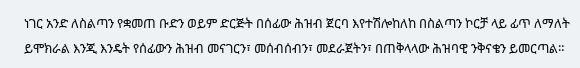ነገር አንድ ለስልጣን የቋመጠ ቡድን ወይም ድርጅት በሰፊው ሕዝብ ጀርባ እየተሽሎከለከ በስልጣን ኮርቻ ላይ ፊጥ ለማለት ይሞክራል እንጂ እንዴት የሰፊውን ሕዝብ መናገርን፣ መሰብሰብን፣ መደራጀትን፣ በጠቅላላው ሕዝባዊ ንቅናቄን ይመርጣል።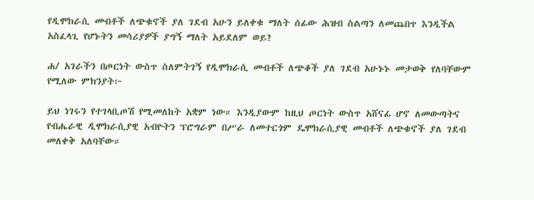የዲሞክራሲ መብቶች ለጭቁኖች ያለ ገደብ አሁን ይለቀቁ ማለት ሰፊው ሕዝብ ስልጣን ለመጨበጥ እንዲችል አስፈላጊ የሆኑትን መሳሪያዎች ያግኝ ማለት አይደለም ወይ?

ሐ/ አገራችን በጦርነት ውስጥ ስለምትገኝ የዲሞክራሲ መብቶች ለጭቆች ያለ ገደብ አሁኑኑ መታወቅ የለባቸውም የሚለው ምክንያት፦

ይህ ነገሩን የተገላቢጦሽ የሚመለከት አቋም ነው። እንዲያውም ከዚህ ጦርነት ውስጥ አሸናፊ ሆኖ ለመውጣትና የብሔራዊ ዲሞክራሲያዊ አብዮትን ፕሮግራም በሥራ ለመተርጎም ዴሞክራሲያዊ መብቶች ለጭቁኖች ያለ ገደብ መለቀቅ አለባቸው።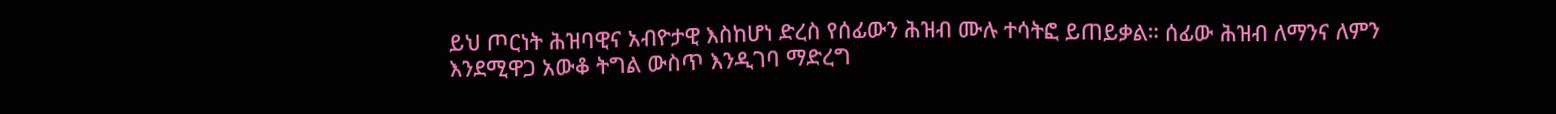ይህ ጦርነት ሕዝባዊና አብዮታዊ እስከሆነ ድረስ የሰፊውን ሕዝብ ሙሉ ተሳትፎ ይጠይቃል። ሰፊው ሕዝብ ለማንና ለምን እንደሚዋጋ አውቆ ትግል ውስጥ እንዲገባ ማድረግ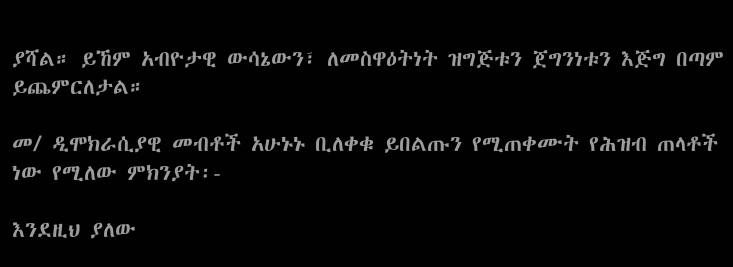ያሻል። ይኸም አብዮታዊ ውሳኔውን፣ ለመስዋዕትነት ዝግጅቱን ጀግንነቱን እጅግ በጣም ይጨምርለታል።

መ/ ዲሞክራሲያዊ መብቶች አሁኑኑ ቢለቀቁ ይበልጡን የሚጠቀሙት የሕዝብ ጠላቶች ነው የሚለው ምክንያት፡-

እንደዚህ ያለው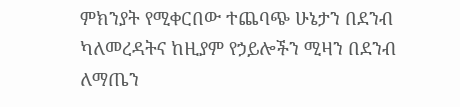ምክንያት የሚቀርበው ተጨባጭ ሁኔታን በደንብ ካለመረዳትና ከዚያም የኃይሎችን ሚዛን በደንብ ለማጤን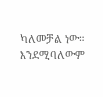ካለመቻል ነው። እንደሚባለውም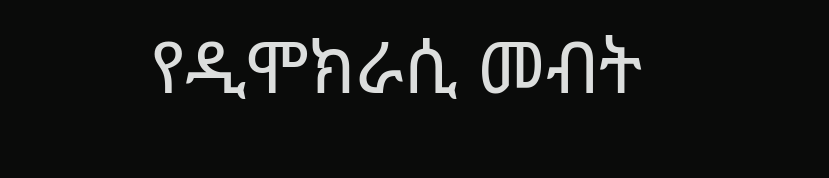የዲሞክራሲ መብት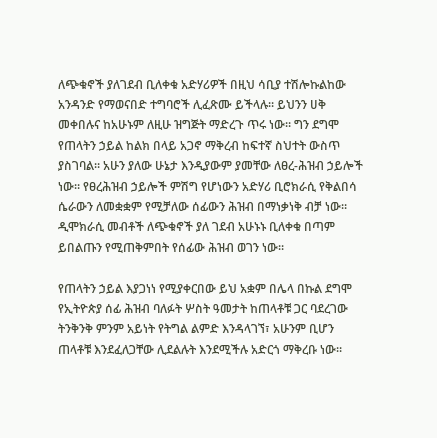ለጭቁኖች ያለገደብ ቢለቀቁ አድሃሪዎች በዚህ ሳቢያ ተሽሎኩልከው አንዳንድ የማወናበድ ተግባሮች ሊፈጽሙ ይችላሉ። ይህንን ሀቅ መቀበሉና ከአሁኑም ለዚሁ ዝግጅት ማድረጉ ጥሩ ነው። ግን ደግሞ የጠላትን ኃይል ከልክ በላይ አጋኖ ማቅረብ ከፍተኛ ስህተት ውስጥ ያስገባል። አሁን ያለው ሁኔታ እንዲያውም ያመቸው ለፀረ-ሕዝብ ኃይሎች ነው። የፀረሕዝብ ኃይሎች ምሽግ የሆነውን አድሃሪ ቢሮክራሲ የቅልበሳ ሴራውን ለመቋቋም የሚቻለው ሰፊውን ሕዝብ በማነቃነቅ ብቻ ነው። ዲሞክራሲ መብቶች ለጭቁኖች ያለ ገደብ አሁኑኑ ቢለቀቁ በጣም ይበልጡን የሚጠቅምበት የሰፊው ሕዝብ ወገን ነው።

የጠላትን ኃይል እያጋነነ የሚያቀርበው ይህ አቋም በሌላ በኩል ደግሞ የኢትዮጵያ ሰፊ ሕዝብ ባለፉት ሦስት ዓመታት ከጠላቶቹ ጋር ባደረገው ትንቅንቅ ምንም አይነት የትግል ልምድ እንዳላገኘ፣ አሁንም ቢሆን ጠላቶቹ እንደፈለጋቸው ሊደልሉት እንደሚችሉ አድርጎ ማቅረቡ ነው።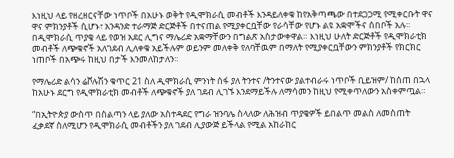እነዚህ ላይ የዘረዘርናቸው ነጥቦች በአሁኑ ወቅት የዲሞክራሲ መብቶች እንዳይለቀቁ ከየአቅጣጫው በተደጋጋሚ የሚቀርቡት ዋና ዋና ምክንያቶች ሲሆኑ፣ አንዳንድ ተራማጅ ድርጅቶች በተናጠል የሚያቀርቧቸው የራሳቸው የሆኑ ልዩ አቋሞችና ሰበቦች አሉ። በዲሞክራሲ ጥያቄ ላይ የወዝ አደር ሊግና ማሌሪድ አቋማቸውን በግልጽ አስታውቀዋል። እነዚህ ሁለት ድርጅቶች የዲሞክራቲክ መብቶች ለጭቁኖች አለገደብ ሊለቀቁ አይችሉም ወይንም መለቀቅ የለባቸዉም በማለት የሚያቀርቧቸውን ምክንያቶች የክርክር ነጠቦች በአጭሩ ከዚህ በታች እንመለከታለን።

የማሌሪድ ልሳን ሬቮሉሽን ቁጥር 21 ስለ ዲሞክራሲ ምንነት ሰፋ ያለ ትንተና /ትንተናው ያልተብራሩ ነጥቦች ቢይዝም/ ከሰጠ በኋላ ከአሁኑ ደርግ የዲሞክራቲክ መብቶች ለጭቁኖች ያለ ገደብ ሊገኙ እንደማይችሉ ለማሳመን ከዚህ የሚቀጥለውን አስቀምጧል።

“በኢትዮጵያ ውስጥ በስልጣን ላይ ያለው አስተዳደር የግራ ዝንባሌ ስላለው ለሕዝብ ጥያቄዎች ይበልጥ መልስ ለመስጠት ፈቃደኛ ስለሚሆን የዲሞክራሲ መብቶችን ያለ ገደብ ሊያውጅ ይችላል የሚል አከራከር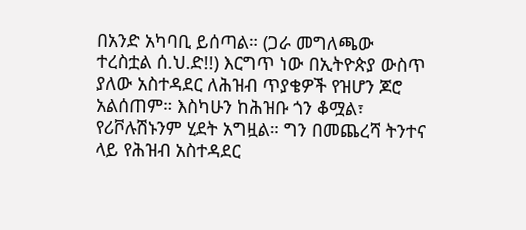በአንድ አካባቢ ይሰጣል። (ጋራ መግለጫው ተረስቷል ሰ.ህ.ድ!!) እርግጥ ነው በኢትዮጵያ ውስጥ ያለው አስተዳደር ለሕዝብ ጥያቄዎች የዝሆን ጆሮ አልሰጠም። እስካሁን ከሕዝቡ ጎን ቆሟል፣ የሪቮሉሽኑንም ሂደት አግዟል። ግን በመጨረሻ ትንተና ላይ የሕዝብ አስተዳደር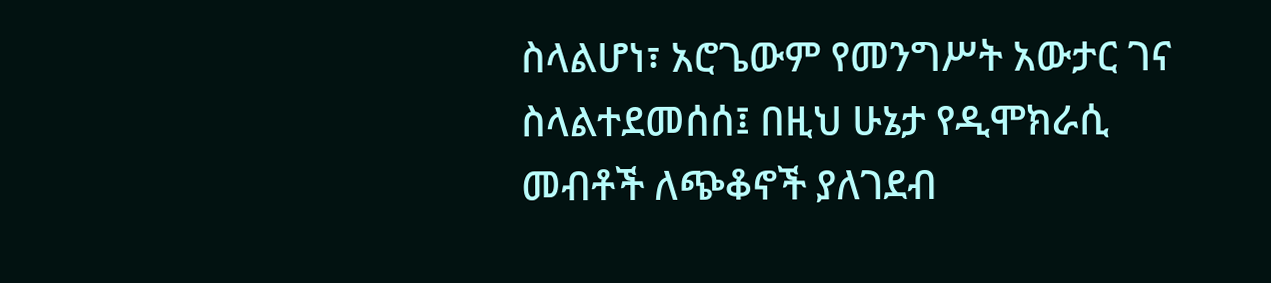ስላልሆነ፣ አሮጌውም የመንግሥት አውታር ገና ስላልተደመሰሰ፤ በዚህ ሁኔታ የዲሞክራሲ መብቶች ለጭቆኖች ያለገደብ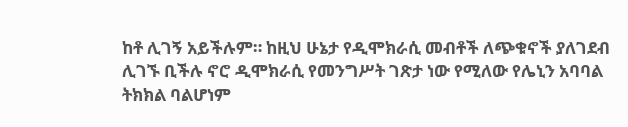ከቶ ሊገኝ አይችሉም። ከዚህ ሁኔታ የዲሞክራሲ መብቶች ለጭቁኖች ያለገደብ ሊገኙ ቢችሉ ኖሮ ዲሞክራሲ የመንግሥት ገጽታ ነው የሚለው የሌኒን አባባል ትክክል ባልሆነም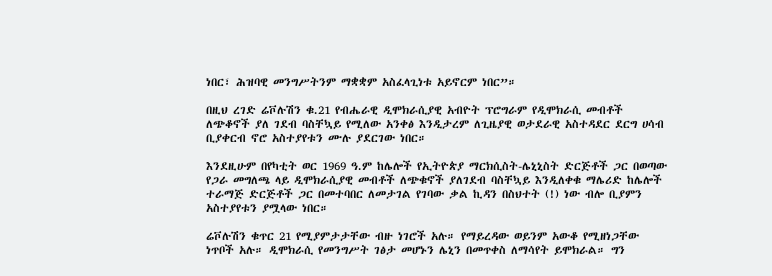ነበር፣ ሕዝባዊ መንግሥትንም ማቋቋም አስፈላጊነቱ አይኖርም ነበር”።

በዚህ ረገድ ሬቮሉሽን ቁ.21 የብሔራዊ ዲሞክራሲያዊ አብዮት ፕሮግራም የዲሞክራሲ መብቶች ለጭቆኖች ያለ ገደብ ባስቸኳይ የሚለው አንቀፅ እንዲታረም ለጊዜያዊ ወታደራዊ አስተዳደር ደርግ ሀሳብ ቢያቀርብ ኖሮ አስተያየቱን ሙሉ ያደርገው ነበር።

እንደዚሁም በየካቲት ወር 1969 ዓ.ም ከሌሎች የኢትዮጵያ ማርክሲስት-ሌኒኒስት ድርጅቶች ጋር በወጣው የጋራ መግለጫ ላይ ዲሞክራሲያዊ መብቶች ለጭቁኖች ያለገደብ ባስቸኳይ እንዲለቀቁ ማሌሪድ ከሌሎች ተራማጅ ድርጅቶች ጋር በመተባበር ለመታገል የገባው ቃል ኪዳን በስህተት (!) ነው ብሎ ቢያምን አስተያየቱን ያሟላው ነበር።

ሬቮሉሽን ቁጥር 21 የሚያምታታቸው ብዙ ነገሮች አሉ። የማይረዳው ወይንም አውቆ የሚዘነጋቸው ነጥቦች አሉ። ዲሞክራሲ የመንግሥት ገፅታ መሆኑን ሌኒን በመጥቀስ ለማሳየት ይሞክራል። ግን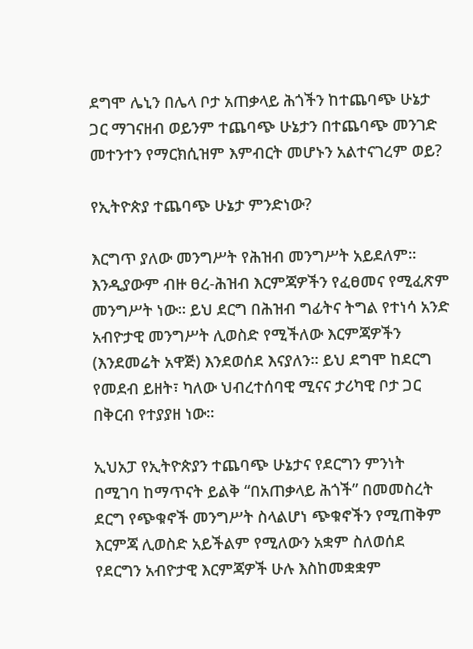ደግሞ ሌኒን በሌላ ቦታ አጠቃላይ ሕጎችን ከተጨባጭ ሁኔታ ጋር ማገናዘብ ወይንም ተጨባጭ ሁኔታን በተጨባጭ መንገድ መተንተን የማርክሲዝም እምብርት መሆኑን አልተናገረም ወይ?

የኢትዮጵያ ተጨባጭ ሁኔታ ምንድነው?

እርግጥ ያለው መንግሥት የሕዝብ መንግሥት አይደለም። እንዲያውም ብዙ ፀረ-ሕዝብ እርምጃዎችን የፈፀመና የሚፈጽም መንግሥት ነው። ይህ ደርግ በሕዝብ ግፊትና ትግል የተነሳ አንድ አብዮታዊ መንግሥት ሊወስድ የሚችለው እርምጃዎችን (እንደመሬት አዋጅ) እንደወሰደ እናያለን። ይህ ደግሞ ከደርግ የመደብ ይዘት፣ ካለው ህብረተሰባዊ ሚናና ታሪካዊ ቦታ ጋር በቅርብ የተያያዘ ነው።

ኢህአፓ የኢትዮጵያን ተጨባጭ ሁኔታና የደርግን ምንነት በሚገባ ከማጥናት ይልቅ “በአጠቃላይ ሕጎች” በመመስረት ደርግ የጭቁኖች መንግሥት ስላልሆነ ጭቁኖችን የሚጠቅም እርምጃ ሊወስድ አይችልም የሚለውን አቋም ስለወሰደ የደርግን አብዮታዊ እርምጃዎች ሁሉ እስከመቋቋም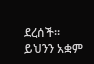ደረሰች። ይህንን አቋም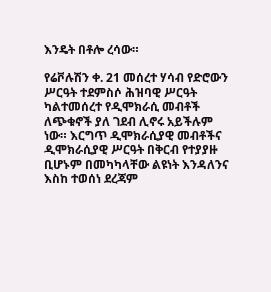እንዴት በቶሎ ረሳው።

የሬቮሉሽን ቀ. 21 መሰረተ ሃሳብ የድሮውን ሥርዓት ተደምስሶ ሕዝባዊ ሥርዓት ካልተመሰረተ የዲሞክራሲ መብቶች ለጭቁኖች ያለ ገደብ ሊኖሩ አይችሉም ነው። እርግጥ ዲሞክራሲያዊ መብቶችና ዲሞክራሲያዊ ሥርዓት በቅርብ የተያያዙ ቢሆኑም በመካካላቸው ልዩነት እንዳለንና እስከ ተወሰነ ደረጃም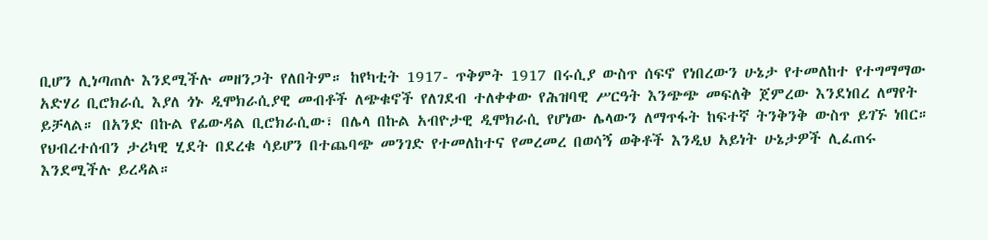ቢሆን ሊነጣጠሉ እንደሚችሉ መዘንጋት የለበትም። ከየካቲት 1917- ጥቅምት 1917 በሩሲያ ውስጥ ሰፍኖ የነበረውን ሁኔታ የተመለከተ የተግማማው አድሃሪ ቢሮክራሲ እያለ ጎኑ ዲሞክራሲያዊ መብቶች ለጭቁኖች የለገደብ ተለቀቀው የሕዝባዊ ሥርዓት እንጭጭ መፍለቅ ጀምረው እንደነበረ ለማየት ይቻላል። በአንድ በኩል የፊውዳል ቢሮክራሲው፣ በሌላ በኩል አብዮታዊ ዲሞክራሲ የሆነው ሌላውን ለማጥፋት ከፍተኛ ትንቅንቅ ውስጥ ይገኙ ነበር። የህብረተሰብን ታሪካዊ ሂደት በደረቁ ሳይሆን በተጨባጭ መንገድ የተመለከተና የመረመረ በወሳኝ ወቅቶች እንዲህ አይነት ሁኔታዎች ሊፈጠሩ እንደሚችሉ ይረዳል።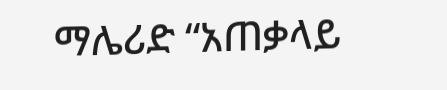ማሌሪድ “አጠቃላይ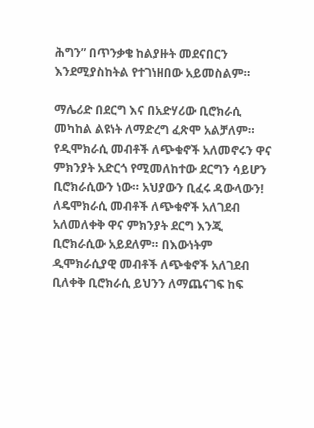ሕግን” በጥንቃቄ ከልያዙት መደናበርን እንደሚያስከትል የተገነዘበው አይመስልም።

ማሌሪድ በደርግ እና በአድሃሪው ቢሮክራሲ መካከል ልዩነት ለማድረግ ፈጽሞ አልቻለም። የዲሞክራሲ መብቶች ለጭቁኖች አለመኖሩን ዋና ምክንያት አድርጎ የሚመለከተው ደርግን ሳይሆን ቢሮክራሲውን ነው። አህያውን ቢፈሩ ዳውላውን! ለዴሞክራሲ መብቶች ለጭቁኖች አለገደብ አለመለቀቅ ዋና ምክንያት ደርግ እንጂ ቢሮክራሲው አይደለም። በእውነትም ዲሞክራሲያዊ መብቶች ለጭቁኖች አለገደብ ቢለቀቅ ቢሮክራሲ ይህንን ለማጨናገፍ ከፍ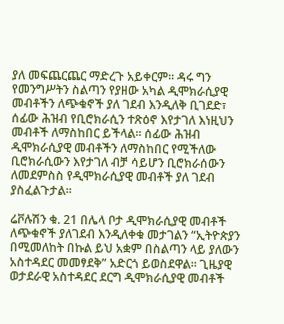ያለ መፍጨርጨር ማድረጉ አይቀርም። ዳሩ ግን የመንግሥትን ስልጣን የያዘው አካል ዲሞክራሲያዊ መብቶችን ለጭቁኖች ያለ ገደብ እንዲለቅ ቢገደድ፣ ሰፊው ሕዝብ የቢሮክራሲን ተጽዕኖ እየታገለ እነዚህን መብቶች ለማስከበር ይችላል። ሰፊው ሕዝብ ዲሞክራሲያዊ መብቶችን ለማስከበር የሚችለው ቢሮክራሲውን እየታገለ ብቻ ሳይሆን ቢሮክራሰውን ለመደምስስ የዲሞክራሲያዊ መብቶች ያለ ገደብ ያስፈልጉታል።

ሬቮሉሽን ቁ. 21 በሌላ ቦታ ዲሞክራሲያዊ መብቶች ለጭቁኖች ያለገደብ እንዲለቀቁ መታገልን “ኢትዮጵያን በሚመለከት በኩል ይህ አቋም በስልጣን ላይ ያለውን አስተዳደር መመፃደቅ” አድርጎ ይወስደዋል። ጊዜያዊ ወታደራዊ አስተዳደር ደርግ ዲሞክራሲያዊ መብቶች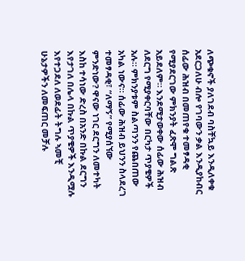ለጭቁኖች ያለገደብ ባስቸኳይ እንዲለቀቁ አደርጋለሁ ብሎ የገባውን ቃል እንዲያከብር ሰፊው ሕዝብ በመጠየቁ ተመፃዳቂ የሚያደርገው ምክንያት ፈጽሞ ግልጽ አይደለም። እንደሚታወቀው ሰፊው ሕዝብ ለደርግ የሚያቀርባቸው በርካታ ጥያቄዎች አሉ። ምክንያቱም ስልጣንን የጨበጠው አካል ነውና። ሰፊው ሕዝብ ይህንን ስላደረገ ተመፃዳቂ፣ “ለማኝ” የሚያሰኘው ምንድነው? ዋናው ነገር ደርግን ለመተካት እስከ ተሳነው ድረስ በአንድ በኩል ደርግን እየታገለ በሌላ በኩል ጥያቄዎች እንዲሟሉ እየተጋደለ ለወደፊት ትግሉ ኣመቺ ሁኔታዎችን ለመፍጠር መቻሉ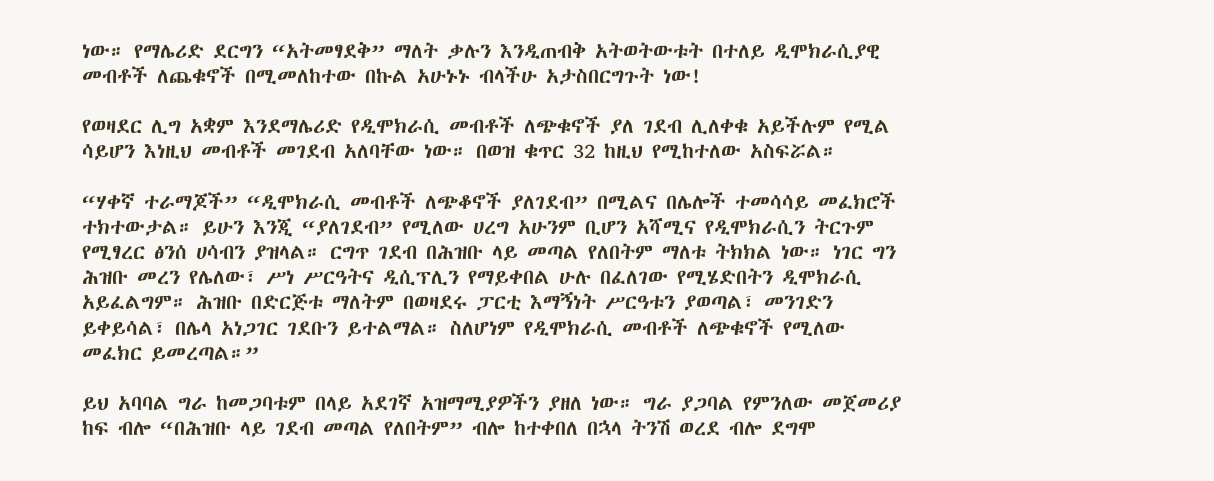ነው። የማሌሪድ ደርግን “አትመፃደቅ” ማለት ቃሉን እንዲጠብቅ አትወትውቱት በተለይ ዲሞክራሲያዊ መብቶች ለጨቁኖች በሚመለከተው በኩል አሁኑኑ ብላችሁ አታስበርግጉት ነው!

የወዛደር ሊግ አቋም እንደማሌሪድ የዲሞክራሲ መብቶች ለጭቁኖች ያለ ገደብ ሊለቀቁ አይችሉም የሚል ሳይሆን እነዚህ መብቶች መገደብ አለባቸው ነው። በወዝ ቁጥር 32 ከዚህ የሚከተለው አስፍሯል።

“ሃቀኛ ተራማጆች” “ዲሞክራሲ መብቶች ለጭቆኖች ያለገደብ” በሚልና በሌሎች ተመሳሳይ መፈክሮች ተክተውታል። ይሁን እንጂ “ያለገደብ” የሚለው ሀረግ አሁንም ቢሆን አሻሚና የዲሞክራሲን ትርጉም የሚፃረር ፅንሰ ሀሳብን ያዝላል። ርግጥ ገደብ በሕዝቡ ላይ መጣል የለበትም ማለቱ ትክክል ነው። ነገር ግን ሕዝቡ መረን የሌለው፣ ሥነ ሥርዓትና ዲሲፕሊን የማይቀበል ሁሉ በፈለገው የሚሄድበትን ዲሞክራሲ አይፈልግም። ሕዝቡ በድርጅቱ ማለትም በወዛደሩ ፓርቲ እማኝነት ሥርዓቱን ያወጣል፣ መንገድን ይቀይሳል፣ በሌላ አነጋገር ገደቡን ይተልማል። ስለሆነም የዲሞክራሲ መብቶች ለጭቁኖች የሚለው መፈክር ይመረጣል።”

ይህ አባባል ግራ ከመጋባቱም በላይ አደገኛ አዝማሚያዎችን ያዘለ ነው። ግራ ያጋባል የምንለው መጀመሪያ ከፍ ብሎ “በሕዝቡ ላይ ገደብ መጣል የለበትም” ብሎ ከተቀበለ በኋላ ትንሽ ወረደ ብሎ ደግሞ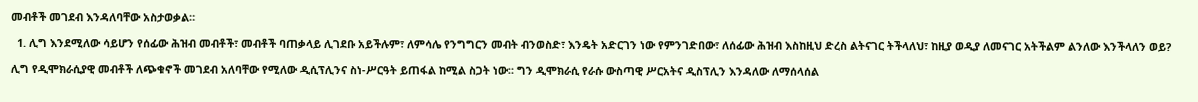መብቶች መገደብ እንዳለባቸው አስታወቃል።

  1. ሊግ እንደሚለው ሳይሆን የሰፊው ሕዝብ መብቶች፣ መብቶች ባጠቃላይ ሊገደቡ አይችሉም፣ ለምሳሌ የንግግርን መብት ብንወስድ፣ እንዴት አድርገን ነው የምንገድበው፣ ለሰፊው ሕዝብ እስከዚህ ድረስ ልትናገር ትችላለህ፣ ከዚያ ወዲያ ለመናገር አትችልም ልንለው እንችላለን ወይ?

ሊግ የዲሞክራሲያዊ መብቶች ለጭቁኖች መገደብ አለባቸው የሚለው ዲሲፕሊንና ስነ-ሥርዓት ይጠፋል ከሚል ስጋት ነው። ግን ዲሞክራሲ የራሱ ውስጣዊ ሥርአትና ዲስፕሊን እንዳለው ለማሰላሰል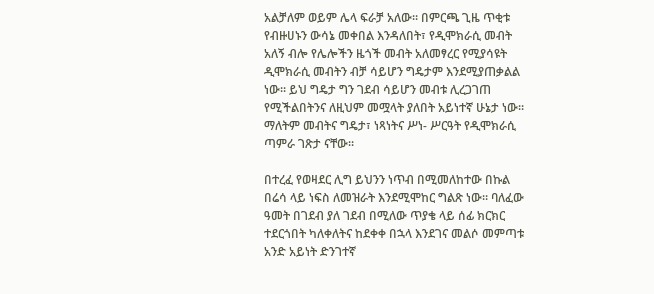አልቻለም ወይም ሌላ ፍራቻ አለው። በምርጫ ጊዜ ጥቂቱ የብዙሀኑን ውሳኔ መቀበል እንዳለበት፣ የዲሞክራሲ መብት አለኝ ብሎ የሌሎችን ዜጎች መብት አለመፃረር የሚያሳዩት ዲሞክራሲ መብትን ብቻ ሳይሆን ግዴታም እንደሚያጠቃልል ነው። ይህ ግዴታ ግን ገደብ ሳይሆን መብቱ ሊረጋገጠ የሚችልበትንና ለዚህም መሟላት ያለበት አይነተኛ ሁኔታ ነው። ማለትም መብትና ግዴታ፣ ነጻነትና ሥነ- ሥርዓት የዲሞክራሲ ጣምራ ገጽታ ናቸው።

በተረፈ የወዛደር ሊግ ይህንን ነጥብ በሚመለከተው በኩል በሬሳ ላይ ነፍስ ለመዝራት እንደሚሞከር ግልጽ ነው። ባለፈው ዓመት በገደብ ያለ ገደብ በሚለው ጥያቄ ላይ ሰፊ ክርክር ተደርጎበት ካለቀለትና ከደቀቀ በኋላ እንደገና መልሶ መምጣቱ አንድ አይነት ድንገተኛ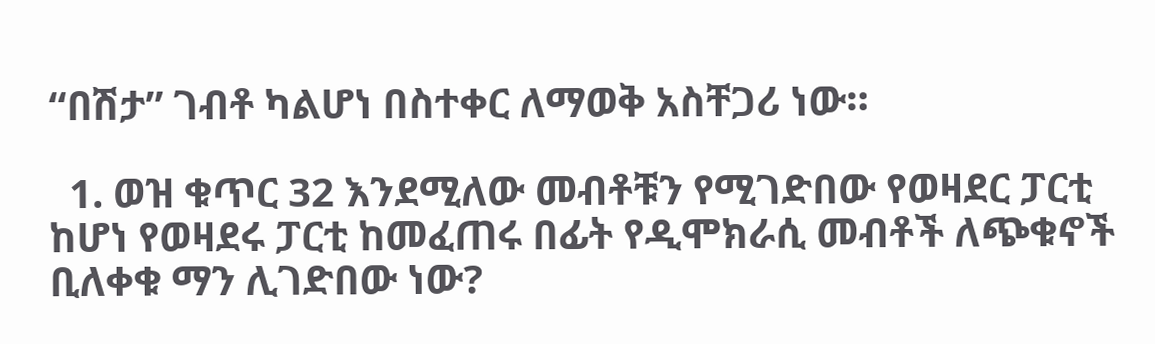“በሽታ” ገብቶ ካልሆነ በስተቀር ለማወቅ አስቸጋሪ ነው።

  1. ወዝ ቁጥር 32 እንደሚለው መብቶቹን የሚገድበው የወዛደር ፓርቲ ከሆነ የወዛደሩ ፓርቲ ከመፈጠሩ በፊት የዲሞክራሲ መብቶች ለጭቁኖች ቢለቀቁ ማን ሊገድበው ነው?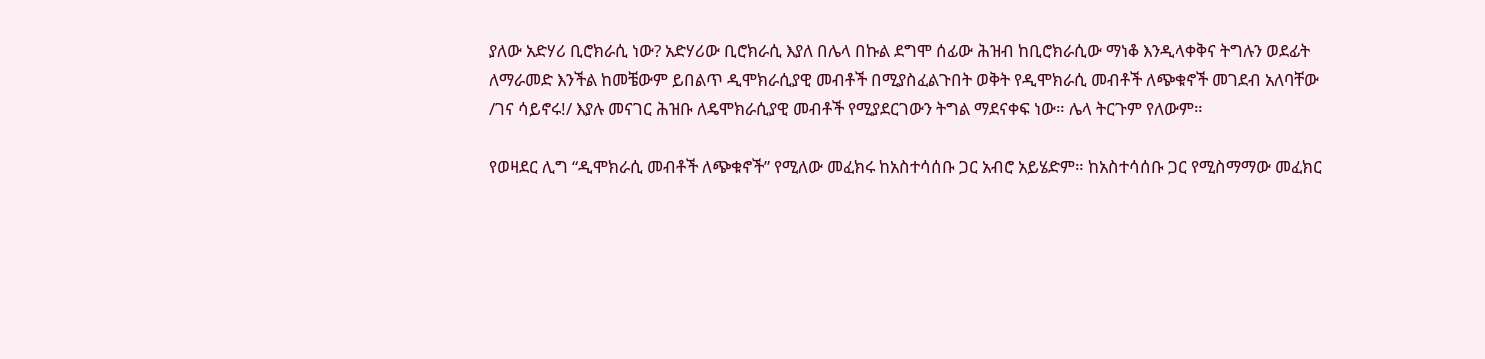ያለው አድሃሪ ቢሮክራሲ ነው? አድሃሪው ቢሮክራሲ እያለ በሌላ በኩል ደግሞ ሰፊው ሕዝብ ከቢሮክራሲው ማነቆ እንዲላቀቅና ትግሉን ወደፊት ለማራመድ እንችል ከመቼውም ይበልጥ ዲሞክራሲያዊ መብቶች በሚያስፈልጉበት ወቅት የዲሞክራሲ መብቶች ለጭቁኖች መገደብ አለባቸው /ገና ሳይኖሩ!/ እያሉ መናገር ሕዝቡ ለዴሞክራሲያዊ መብቶች የሚያደርገውን ትግል ማደናቀፍ ነው። ሌላ ትርጉም የለውም።

የወዛደር ሊግ “ዲሞክራሲ መብቶች ለጭቁኖች” የሚለው መፈክሩ ከአስተሳሰቡ ጋር አብሮ አይሄድም። ከአስተሳሰቡ ጋር የሚስማማው መፈክር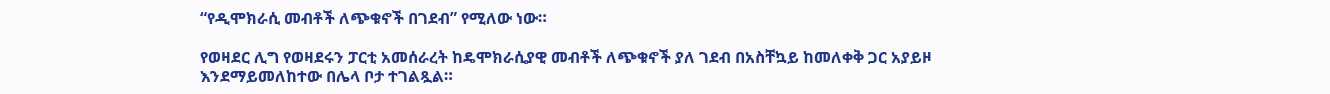“የዲሞክራሲ መብቶች ለጭቁኖች በገደብ” የሚለው ነው።

የወዛደር ሊግ የወዛደሩን ፓርቲ አመሰራረት ከዴሞክራሲያዊ መብቶች ለጭቁኖች ያለ ገደብ በአስቸኳይ ከመለቀቅ ጋር አያይዞ እንደማይመለከተው በሌላ ቦታ ተገልጿል።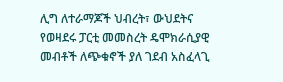ሊግ ለተራማጆች ህብረት፣ ውህደትና የወዛደሩ ፓርቲ መመስረት ዴሞክራሲያዊ መብቶች ለጭቁኖች ያለ ገደብ አስፈላጊ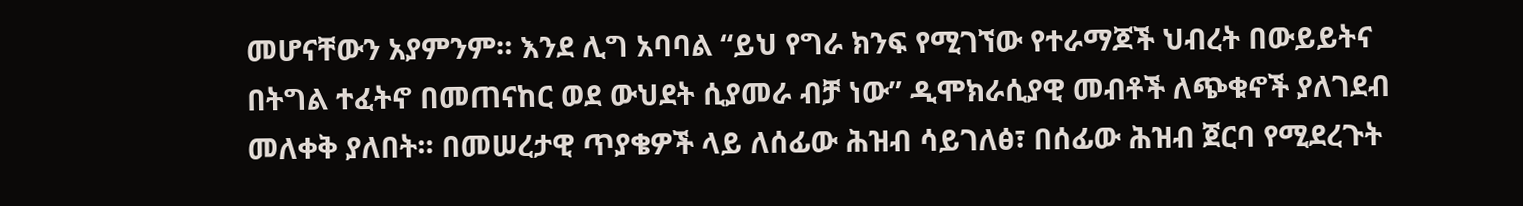መሆናቸውን አያምንም። እንደ ሊግ አባባል “ይህ የግራ ክንፍ የሚገኘው የተራማጆች ህብረት በውይይትና በትግል ተፈትኖ በመጠናከር ወደ ውህደት ሲያመራ ብቻ ነው” ዲሞክራሲያዊ መብቶች ለጭቁኖች ያለገደብ መለቀቅ ያለበት። በመሠረታዊ ጥያቄዎች ላይ ለሰፊው ሕዝብ ሳይገለፅ፣ በሰፊው ሕዝብ ጀርባ የሚደረጉት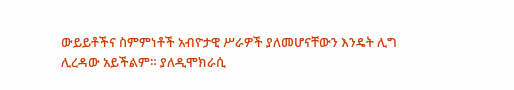ውይይቶችና ስምምነቶች አብዮታዊ ሥራዎች ያለመሆናቸውን እንዴት ሊግ ሊረዳው አይችልም። ያለዲሞክራሲ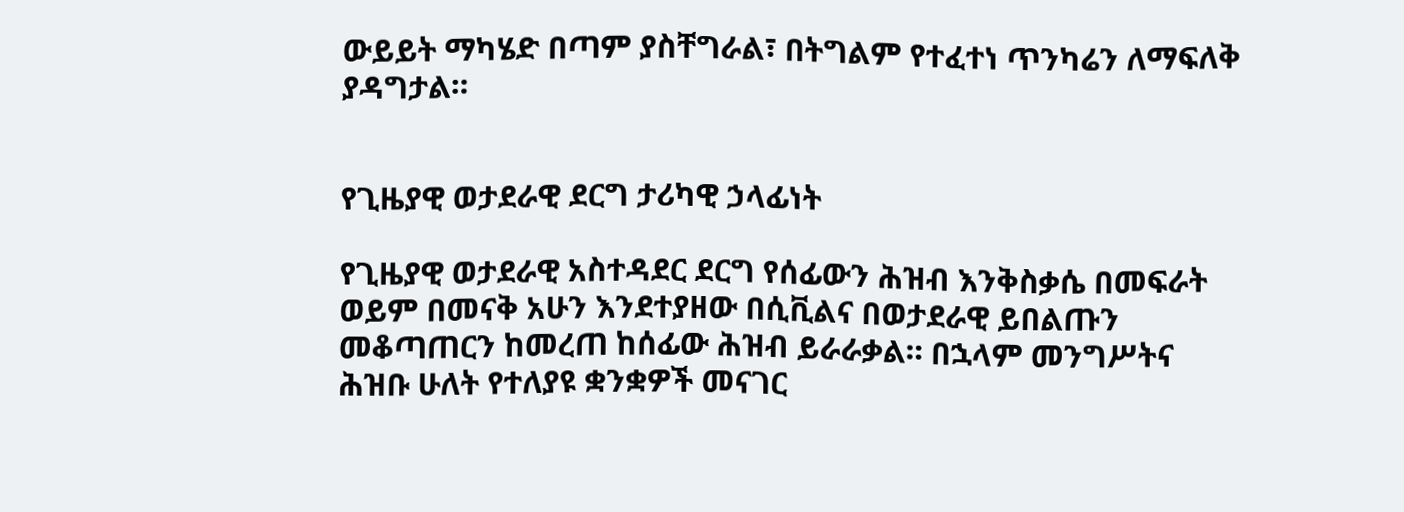ውይይት ማካሄድ በጣም ያስቸግራል፣ በትግልም የተፈተነ ጥንካሬን ለማፍለቅ ያዳግታል።


የጊዜያዊ ወታደራዊ ደርግ ታሪካዊ ኃላፊነት

የጊዜያዊ ወታደራዊ አስተዳደር ደርግ የሰፊውን ሕዝብ እንቅስቃሴ በመፍራት ወይም በመናቅ አሁን እንደተያዘው በሲቪልና በወታደራዊ ይበልጡን መቆጣጠርን ከመረጠ ከሰፊው ሕዝብ ይራራቃል። በኋላም መንግሥትና ሕዝቡ ሁለት የተለያዩ ቋንቋዎች መናገር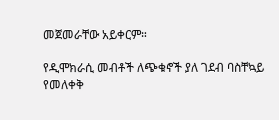መጀመራቸው አይቀርም።

የዲሞክራሲ መብቶች ለጭቁኖች ያለ ገደብ ባስቸኳይ የመለቀቅ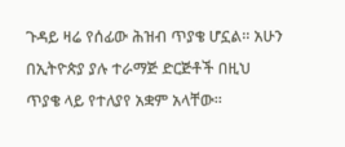ጉዳይ ዛሬ የሰፊው ሕዝብ ጥያቄ ሆኗል። አሁን በኢትዮጵያ ያሉ ተራማጅ ድርጅቶች በዚህ ጥያቄ ላይ የተለያየ አቋም አላቸው።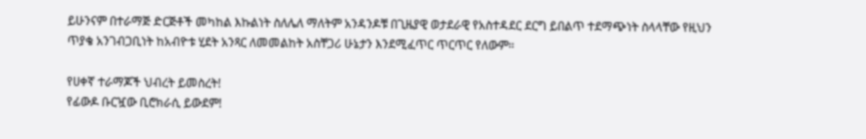ይሁንናም በተራማጅ ድርጅቶች መካከል እኩልነት ስለሌለ ማለትም አንዳንዶቹ በጊዜያዊ ወታደራዊ የአስተዳደር ደርግ ይበልጥ ተደማጭነት ስላላቸው የዚህን ጥያቄ አንገብጋቢነት ከአብዮቱ ሂደት አንጻር ለመመልከት አስቸጋሪ ሁኔታን እንደሚፈጥር ጥርጥር የለውም።

የሀቀኛ ተራማጆች ህብረት ይመስረት!
የፊውዶ ቡርዧው ቢሮክራሲ ይውደም!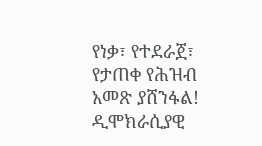የነቃ፣ የተደራጀ፣ የታጠቀ የሕዝብ አመጽ ያሸንፋል!
ዲሞክራሲያዊ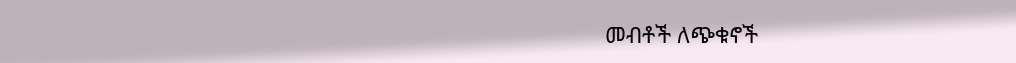መብቶች ለጭቁኖች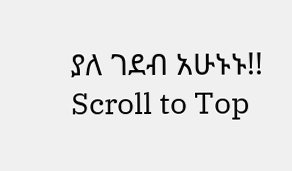ያለ ገደብ አሁኑኑ!!
Scroll to Top